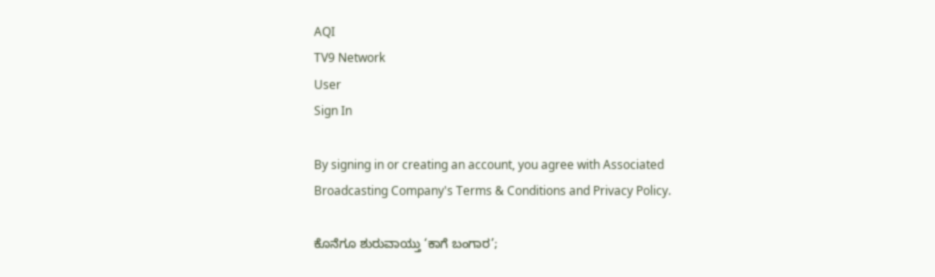AQI
TV9 Network
User
Sign In

By signing in or creating an account, you agree with Associated Broadcasting Company's Terms & Conditions and Privacy Policy.

ಕೊನೆಗೂ ಶುರುವಾಯ್ತು ‘ಕಾಗೆ ಬಂಗಾರ’;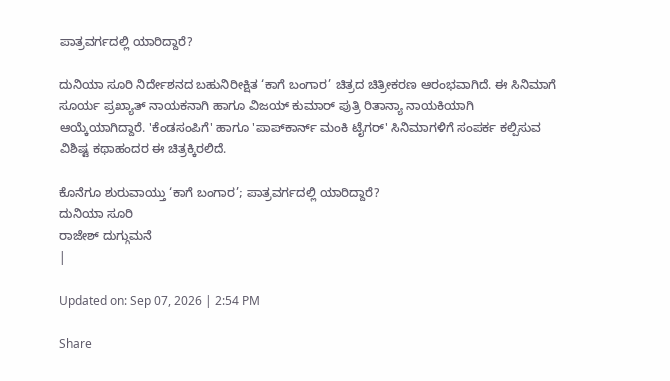ಪಾತ್ರವರ್ಗದಲ್ಲಿ ಯಾರಿದ್ದಾರೆ?

ದುನಿಯಾ ಸೂರಿ ನಿರ್ದೇಶನದ ಬಹುನಿರೀಕ್ಷಿತ ‘ಕಾಗೆ ಬಂಗಾರ’ ಚಿತ್ರದ ಚಿತ್ರೀಕರಣ ಆರಂಭವಾಗಿದೆ. ಈ ಸಿನಿಮಾಗೆ ಸೂರ್ಯ ಪ್ರಖ್ಯಾತ್ ನಾಯಕನಾಗಿ ಹಾಗೂ ವಿಜಯ್ ಕುಮಾರ್ ಪುತ್ರಿ ರಿತಾನ್ಯಾ ನಾಯಕಿಯಾಗಿ ಆಯ್ಕೆಯಾಗಿದ್ದಾರೆ. 'ಕೆಂಡಸಂಪಿಗೆ' ಹಾಗೂ 'ಪಾಪ್‌ಕಾರ್ನ್ ಮಂಕಿ ಟೈಗರ್' ಸಿನಿಮಾಗಳಿಗೆ ಸಂಪರ್ಕ ಕಲ್ಪಿಸುವ ವಿಶಿಷ್ಟ ಕಥಾಹಂದರ ಈ ಚಿತ್ರಕ್ಕಿರಲಿದೆ.

ಕೊನೆಗೂ ಶುರುವಾಯ್ತು ‘ಕಾಗೆ ಬಂಗಾರ’; ಪಾತ್ರವರ್ಗದಲ್ಲಿ ಯಾರಿದ್ದಾರೆ?
ದುನಿಯಾ ಸೂರಿ
ರಾಜೇಶ್ ದುಗ್ಗುಮನೆ
|

Updated on: Sep 07, 2026 | 2:54 PM

Share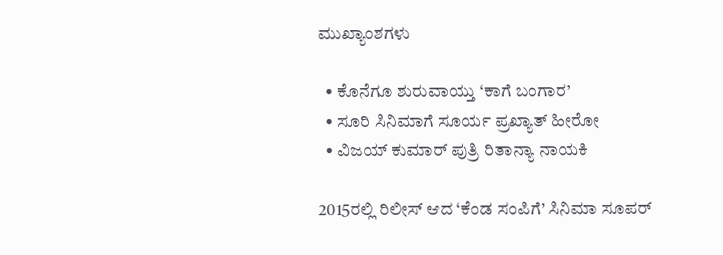ಮುಖ್ಯಾಂಶಗಳು

  • ಕೊನೆಗೂ ಶುರುವಾಯ್ತು ‘ಕಾಗೆ ಬಂಗಾರ’
  • ಸೂರಿ ಸಿನಿಮಾಗೆ ಸೂರ್ಯ ಪ್ರಖ್ಯಾತ್ ಹೀರೋ
  • ವಿಜಯ್ ಕುಮಾರ್ ಪುತ್ರಿ ರಿತಾನ್ಯಾ ನಾಯಕಿ

2015ರಲ್ಲಿ ರಿಲೀಸ್ ಆದ ‘ಕೆಂಡ ಸಂಪಿಗೆ’ ಸಿನಿಮಾ ಸೂಪರ್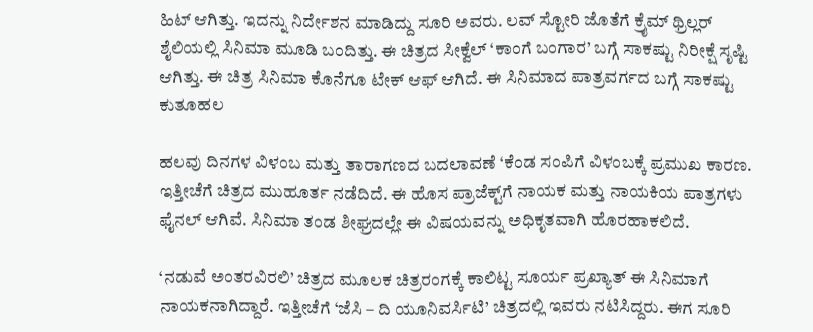ಹಿಟ್ ಆಗಿತ್ತು. ಇದನ್ನು ನಿರ್ದೇಶನ ಮಾಡಿದ್ದು ಸೂರಿ ಅವರು. ಲವ್ ಸ್ಟೋರಿ ಜೊತೆಗೆ ಕ್ರೈಮ್ ಥ್ರಿಲ್ಲರ್ ಶೈಲಿಯಲ್ಲಿ ಸಿನಿಮಾ ಮೂಡಿ ಬಂದಿತ್ತು. ಈ ಚಿತ್ರದ ಸೀಕ್ವೆಲ್ ‘ಕಾಂಗೆ ಬಂಗಾರ’ ಬಗ್ಗೆ ಸಾಕಷ್ಟು ನಿರೀಕ್ಷೆ ಸೃಷ್ಟಿ ಆಗಿತ್ತು. ಈ ಚಿತ್ರ ಸಿನಿಮಾ ಕೊನೆಗೂ ಟೇಕ್ ಆಫ್ ಆಗಿದೆ. ಈ ಸಿನಿಮಾದ ಪಾತ್ರವರ್ಗದ ಬಗ್ಗೆ ಸಾಕಷ್ಟು ಕುತೂಹಲ

ಹಲವು ದಿನಗಳ ವಿಳಂಬ ಮತ್ತು ತಾರಾಗಣದ ಬದಲಾವಣೆ ‘ಕೆಂಡ ಸಂಪಿಗೆ ವಿಳಂಬಕ್ಕೆ ಪ್ರಮುಖ ಕಾರಣ. ಇತ್ತೀಚೆಗೆ ಚಿತ್ರದ ಮುಹೂರ್ತ ನಡೆದಿದೆ. ಈ ಹೊಸ ಪ್ರಾಜೆಕ್ಟ್‌ಗೆ ನಾಯಕ ಮತ್ತು ನಾಯಕಿಯ ಪಾತ್ರಗಳು ಫೈನಲ್ ಆಗಿವೆ. ಸಿನಿಮಾ ತಂಡ ಶೀಘ್ರದಲ್ಲೇ ಈ ವಿಷಯವನ್ನು ಅಧಿಕೃತವಾಗಿ ಹೊರಹಾಕಲಿದೆ.

‘ನಡುವೆ ಅಂತರವಿರಲಿ’ ಚಿತ್ರದ ಮೂಲಕ ಚಿತ್ರರಂಗಕ್ಕೆ ಕಾಲಿಟ್ಟ ಸೂರ್ಯ ಪ್ರಖ್ಯಾತ್ ಈ ಸಿನಿಮಾಗೆ ನಾಯಕನಾಗಿದ್ದಾರೆ. ಇತ್ತೀಚೆಗೆ ‘ಜೆಸಿ – ದಿ ಯೂನಿವರ್ಸಿಟಿ’ ಚಿತ್ರದಲ್ಲಿ ಇವರು ನಟಿಸಿದ್ದರು. ಈಗ ಸೂರಿ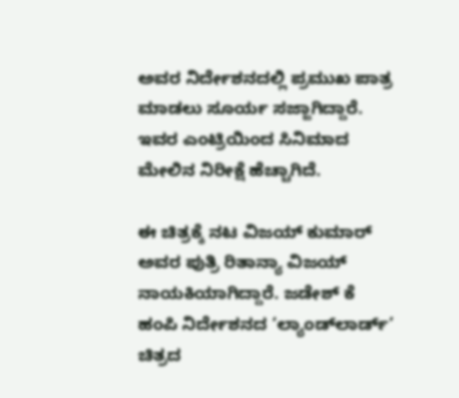ಅವರ ನಿರ್ದೇಶನದಲ್ಲಿ ಪ್ರಮುಖ ಪಾತ್ರ ಮಾಡಲು ಸೂರ್ಯ ಸಜ್ಜಾಗಿದ್ದಾರೆ. ಇವರ ಎಂಟ್ರಿಯಿಂದ ಸಿನಿಮಾದ ಮೇಲಿನ ನಿರೀಕ್ಷೆ ಹೆಚ್ಚಾಗಿದೆ.

ಈ ಚಿತ್ರಕ್ಕೆ ನಟ ವಿಜಯ್ ಕುಮಾರ್ ಅವರ ಪುತ್ರಿ ರಿತಾನ್ಯಾ ವಿಜಯ್ ನಾಯಕಿಯಾಗಿದ್ದಾರೆ. ಜಡೇಶ್ ಕೆ ಹಂಪಿ ನಿರ್ದೇಶನದ ‘ಲ್ಯಾಂಡ್‌ಲಾರ್ಡ್’ ಚಿತ್ರದ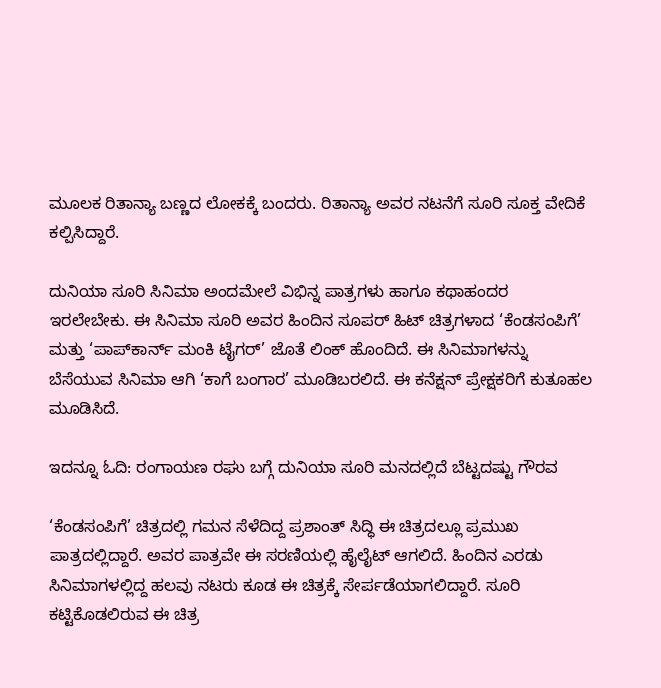ಮೂಲಕ ರಿತಾನ್ಯಾ ಬಣ್ಣದ ಲೋಕಕ್ಕೆ ಬಂದರು. ರಿತಾನ್ಯಾ ಅವರ ನಟನೆಗೆ ಸೂರಿ ಸೂಕ್ತ ವೇದಿಕೆ ಕಲ್ಪಿಸಿದ್ದಾರೆ.

ದುನಿಯಾ ಸೂರಿ ಸಿನಿಮಾ ಅಂದಮೇಲೆ ವಿಭಿನ್ನ ಪಾತ್ರಗಳು ಹಾಗೂ ಕಥಾಹಂದರ ಇರಲೇಬೇಕು. ಈ ಸಿನಿಮಾ ಸೂರಿ ಅವರ ಹಿಂದಿನ ಸೂಪರ್ ಹಿಟ್ ಚಿತ್ರಗಳಾದ ‘ಕೆಂಡಸಂಪಿಗೆ’ ಮತ್ತು ‘ಪಾಪ್‌ಕಾರ್ನ್ ಮಂಕಿ ಟೈಗರ್’ ಜೊತೆ ಲಿಂಕ್ ಹೊಂದಿದೆ. ಈ ಸಿನಿಮಾಗಳನ್ನು ಬೆಸೆಯುವ ಸಿನಿಮಾ ಆಗಿ ‘ಕಾಗೆ ಬಂಗಾರ’ ಮೂಡಿಬರಲಿದೆ. ಈ ಕನೆಕ್ಷನ್ ಪ್ರೇಕ್ಷಕರಿಗೆ ಕುತೂಹಲ ಮೂಡಿಸಿದೆ.

ಇದನ್ನೂ ಓದಿ: ರಂಗಾಯಣ ರಘು ಬಗ್ಗೆ ದುನಿಯಾ ಸೂರಿ ಮನದಲ್ಲಿದೆ ಬೆಟ್ಟದಷ್ಟು ಗೌರವ

‘ಕೆಂಡಸಂಪಿಗೆ’ ಚಿತ್ರದಲ್ಲಿ ಗಮನ ಸೆಳೆದಿದ್ದ ಪ್ರಶಾಂತ್ ಸಿದ್ಧಿ ಈ ಚಿತ್ರದಲ್ಲೂ ಪ್ರಮುಖ ಪಾತ್ರದಲ್ಲಿದ್ದಾರೆ. ಅವರ ಪಾತ್ರವೇ ಈ ಸರಣಿಯಲ್ಲಿ ಹೈಲೈಟ್ ಆಗಲಿದೆ. ಹಿಂದಿನ ಎರಡು ಸಿನಿಮಾಗಳಲ್ಲಿದ್ದ ಹಲವು ನಟರು ಕೂಡ ಈ ಚಿತ್ರಕ್ಕೆ ಸೇರ್ಪಡೆಯಾಗಲಿದ್ದಾರೆ. ಸೂರಿ ಕಟ್ಟಿಕೊಡಲಿರುವ ಈ ಚಿತ್ರ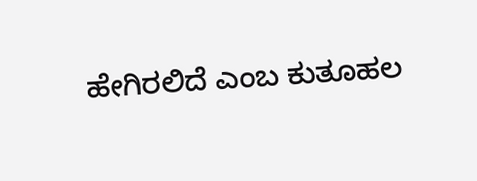ಹೇಗಿರಲಿದೆ ಎಂಬ ಕುತೂಹಲ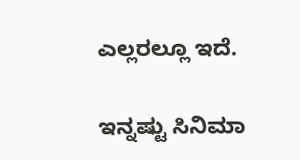ಎಲ್ಲರಲ್ಲೂ ಇದೆ.

ಇನ್ನಷ್ಟು ಸಿನಿಮಾ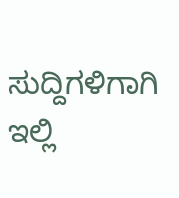ಸುದ್ದಿಗಳಿಗಾಗಿ ಇಲ್ಲಿ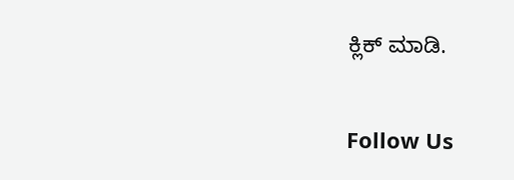ಕ್ಲಿಕ್ ಮಾಡಿ.

Follow Us